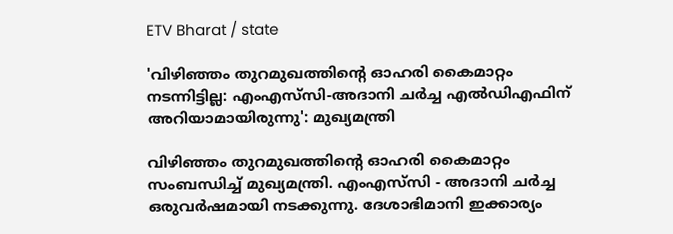ETV Bharat / state

'വിഴിഞ്ഞം തുറമുഖത്തിന്‍റെ ഓഹരി കൈമാറ്റം നടന്നിട്ടില്ല: എംഎസ്‌സി-അദാനി ചർച്ച എൽഡിഎഫിന് അറിയാമായിരുന്നു': മുഖ്യമന്ത്രി

വിഴിഞ്ഞം തുറമുഖത്തിന്‍റെ ഓഹരി കൈമാറ്റം സംബന്ധിച്ച് മുഖ്യമന്ത്രി. എംഎസ്‌സി - അദാനി ചർച്ച ഒരുവർഷമായി നടക്കുന്നു. ദേശാഭിമാനി ഇക്കാര്യം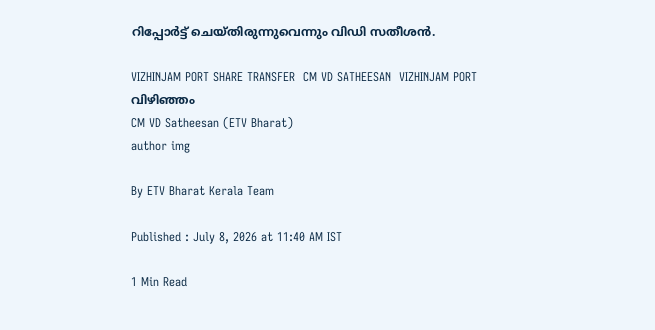റിപ്പോര്‍ട്ട് ചെയ്‌തിരുന്നുവെന്നും വിഡി സതീശന്‍.

VIZHINJAM PORT SHARE TRANSFER  CM VD SATHEESAN  VIZHINJAM PORT  വിഴിഞ്ഞം
CM VD Satheesan (ETV Bharat)
author img

By ETV Bharat Kerala Team

Published : July 8, 2026 at 11:40 AM IST

1 Min Read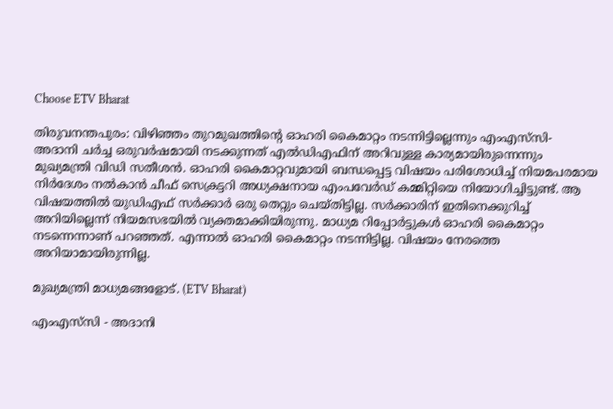Choose ETV Bharat

തിരുവനന്തപുരം: വിഴിഞ്ഞം തുറമുഖത്തിന്‍റെ ഓഹരി കൈമാറ്റം നടന്നിട്ടില്ലെന്നും എംഎസ്‌സി- അദാനി ചർച്ച ഒരുവർഷമായി നടക്കുന്നത് എൽഡിഎഫിന് അറിവുള്ള കാര്യമായിരുന്നെന്നും മുഖ്യമന്ത്രി വിഡി സതീശൻ. ഓഹരി കൈമാറ്റവുമായി ബന്ധപ്പെട്ട വിഷയം പരിശോധിച്ച് നിയമപരമായ നിർദേശം നൽകാൻ ചീഫ് സെക്രട്ടറി അധ്യക്ഷനായ എംപവേർഡ് കമ്മിറ്റിയെ നിയോഗിച്ചിട്ടുണ്ട്. ആ വിഷയത്തിൽ യുഡിഎഫ് സർക്കാർ ഒരു തെറ്റും ചെയ്‌തിട്ടില്ല. സർക്കാരിന് ഇതിനെക്കുറിച്ച് അറിയില്ലെന്ന് നിയമസഭയിൽ വ്യക്തമാക്കിയിരുന്നു. മാധ്യമ റിപ്പോർട്ടുകൾ ഓഹരി കൈമാറ്റം നടന്നെന്നാണ് പറഞ്ഞത്. എന്നാൽ ഓഹരി കൈമാറ്റം നടന്നിട്ടില്ല. വിഷയം നേരത്തെ അറിയാമായിരുന്നില്ല.

മുഖ്യമന്ത്രി മാധ്യമങ്ങളോട്. (ETV Bharat)

എംഎസ്‌സി - അദാനി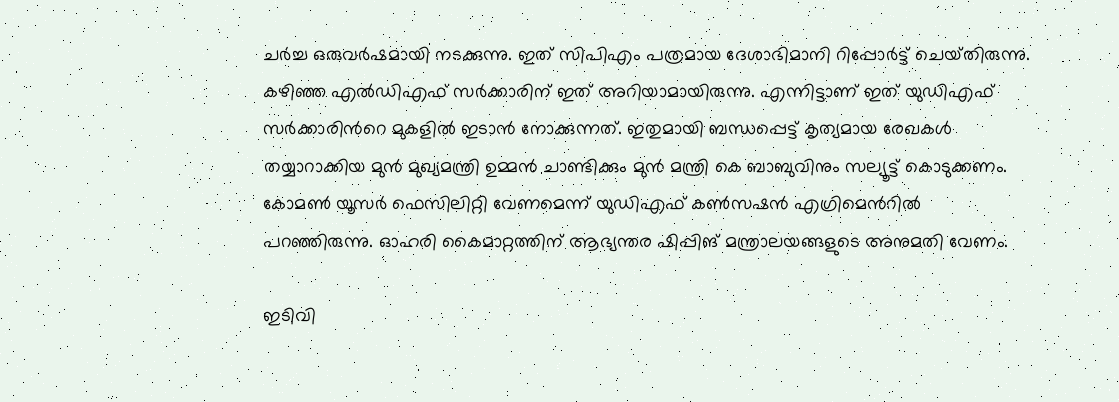ചർച്ച ഒരുവർഷമായി നടക്കുന്നു. ഇത് സിപിഎം പത്രമായ ദേശാഭിമാനി റിപ്പോർട്ട് ചെയ്‌തിരുന്നു. കഴിഞ്ഞ എൽഡിഎഫ് സർക്കാരിന് ഇത് അറിയാമായിരുന്നു. എന്നിട്ടാണ് ഇത് യുഡിഎഫ് സർക്കാരിന്‍റെ മുകളിൽ ഇടാൻ നോക്കുന്നത്. ഇതുമായി ബന്ധപ്പെട്ട് കൃത്യമായ രേഖകൾ തയ്യാറാക്കിയ മുൻ മുഖ്യമന്ത്രി ഉമ്മൻ ചാണ്ടിക്കും മുൻ മന്ത്രി കെ ബാബുവിനും സല്യൂട്ട് കൊടുക്കണം. കോമൺ യൂസർ ഫെസിലിറ്റി വേണമെന്ന് യുഡിഎഫ് കൺസഷൻ എഗ്രിമെന്‍റിൽ പറഞ്ഞിരുന്നു. ഓഹരി കൈമാറ്റത്തിന് ആഭ്യന്തര ഷിപ്പിങ് മന്ത്രാലയങ്ങളുടെ അനുമതി വേണം.

ഇടിവി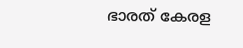ഭാരത് കേരള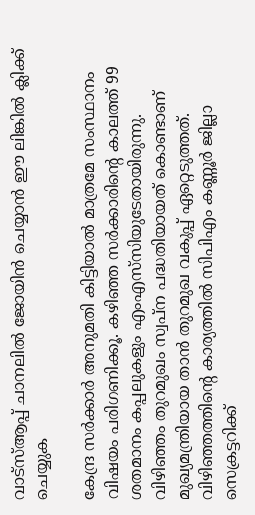വാട്‌സ്‌ആപ്പ് ചാനലില്‍ ജോയിന്‍ ചെയ്യാന്‍ ഈ ലിങ്കില്‍ ക്ലിക്ക് ചെയ്യുക

കേന്ദ്ര സർക്കാർ അനുമതി കിട്ടിയാൽ മാത്രമേ സംസ്ഥാനം വിഷയം പരിഗണിക്കൂ. കഴിഞ്ഞ സർക്കാരിന്‍റെ കാലത്ത് 99 ശതമാനം കപ്പലുകളും എംഎസ്‌സിയുടേതായിരുന്നു. വിഴിഞ്ഞം തുറമുഖം സ്വപ്‌ന പദ്ധതിയായത് കൊണ്ടാണ് മുഖ്യമന്ത്രിയായ താൻ തുറമുഖ വകുപ്പ് ഏറ്റെടുത്തത്. വിഴിഞ്ഞത്തിന്‍റെ കാര്യത്തിൽ സിപിഎം കണ്ണൂർ ജില്ലാ സെക്രട്ടറിക്ക്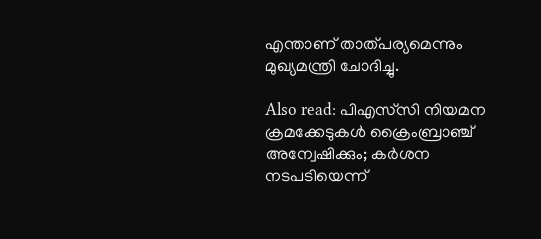എന്താണ് താത്‌പര്യമെന്നും മുഖ്യമന്ത്രി ചോദിച്ചു.

Also read: പിഎസ്‌സി നിയമന ക്രമക്കേടുകൾ ക്രൈംബ്രാഞ്ച് അന്വേഷിക്കും; കർശന നടപടിയെന്ന്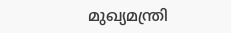മുഖ്യമന്ത്രി